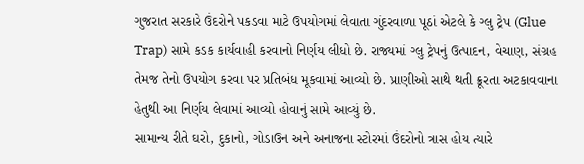ગુજરાત સરકારે ઉંદરોને પકડવા માટે ઉપયોગમાં લેવાતા ગુંદરવાળા પૂઠાં એટલે કે ગ્લુ ટ્રેપ (Glue Trap) સામે કડક કાર્યવાહી કરવાનો નિર્ણય લીધો છે. રાજ્યમાં ગ્લુ ટ્રેપનું ઉત્પાદન, વેચાણ, સંગ્રહ તેમજ તેનો ઉપયોગ કરવા પર પ્રતિબંધ મૂકવામાં આવ્યો છે. પ્રાણીઓ સાથે થતી ક્રૂરતા અટકાવવાના હેતુથી આ નિર્ણય લેવામાં આવ્યો હોવાનું સામે આવ્યું છે.
સામાન્ય રીતે ઘરો, દુકાનો, ગોડાઉન અને અનાજના સ્ટોરમાં ઉંદરોનો ત્રાસ હોય ત્યારે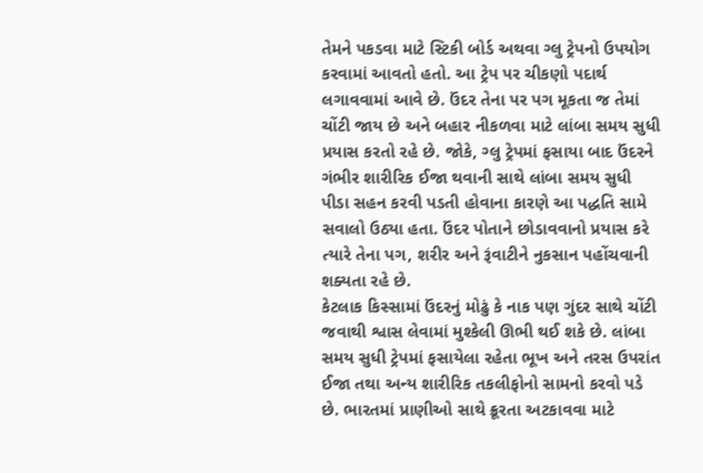તેમને પકડવા માટે સ્ટિકી બોર્ડ અથવા ગ્લુ ટ્રેપનો ઉપયોગ કરવામાં આવતો હતો. આ ટ્રેપ પર ચીકણો પદાર્થ લગાવવામાં આવે છે. ઉંદર તેના પર પગ મૂકતા જ તેમાં ચોંટી જાય છે અને બહાર નીકળવા માટે લાંબા સમય સુધી પ્રયાસ કરતો રહે છે. જોકે, ગ્લુ ટ્રેપમાં ફસાયા બાદ ઉંદરને ગંભીર શારીરિક ઈજા થવાની સાથે લાંબા સમય સુધી પીડા સહન કરવી પડતી હોવાના કારણે આ પદ્ધતિ સામે સવાલો ઉઠ્યા હતા. ઉંદર પોતાને છોડાવવાનો પ્રયાસ કરે ત્યારે તેના પગ, શરીર અને રૂંવાટીને નુકસાન પહોંચવાની શક્યતા રહે છે.
કેટલાક કિસ્સામાં ઉંદરનું મોઢું કે નાક પણ ગુંદર સાથે ચોંટી જવાથી શ્વાસ લેવામાં મુશ્કેલી ઊભી થઈ શકે છે. લાંબા સમય સુધી ટ્રેપમાં ફસાયેલા રહેતા ભૂખ અને તરસ ઉપરાંત ઈજા તથા અન્ય શારીરિક તકલીફોનો સામનો કરવો પડે છે. ભારતમાં પ્રાણીઓ સાથે ક્રૂરતા અટકાવવા માટે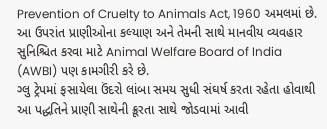Prevention of Cruelty to Animals Act, 1960 અમલમાં છે. આ ઉપરાંત પ્રાણીઓના કલ્યાણ અને તેમની સાથે માનવીય વ્યવહાર સુનિશ્ચિત કરવા માટે Animal Welfare Board of India (AWBI) પણ કામગીરી કરે છે.
ગ્લુ ટ્રેપમાં ફસાયેલા ઉંદરો લાંબા સમય સુધી સંઘર્ષ કરતા રહેતા હોવાથી આ પદ્ધતિને પ્રાણી સાથેની ક્રૂરતા સાથે જોડવામાં આવી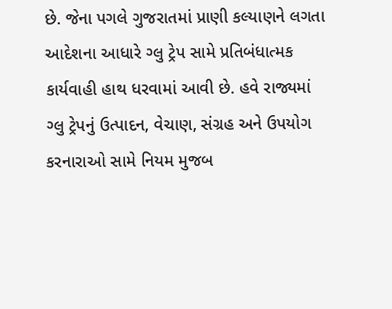છે. જેના પગલે ગુજરાતમાં પ્રાણી કલ્યાણને લગતા આદેશના આધારે ગ્લુ ટ્રેપ સામે પ્રતિબંધાત્મક કાર્યવાહી હાથ ધરવામાં આવી છે. હવે રાજ્યમાં ગ્લુ ટ્રેપનું ઉત્પાદન, વેચાણ, સંગ્રહ અને ઉપયોગ કરનારાઓ સામે નિયમ મુજબ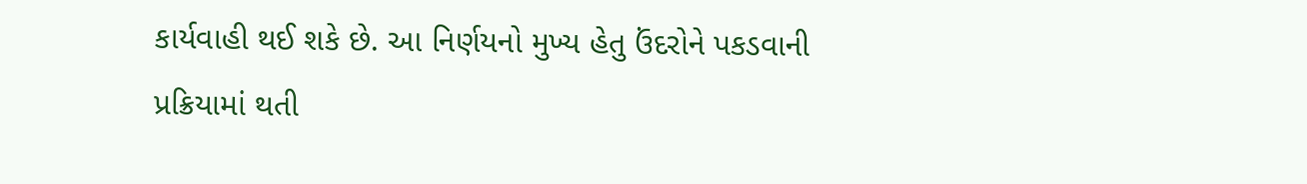કાર્યવાહી થઈ શકે છે. આ નિર્ણયનો મુખ્ય હેતુ ઉંદરોને પકડવાની પ્રક્રિયામાં થતી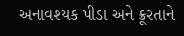અનાવશ્યક પીડા અને ક્રૂરતાને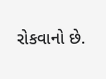રોકવાનો છે.